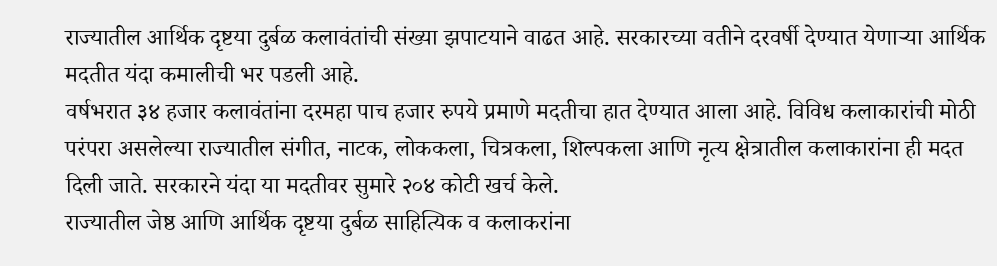राज्यातील आर्थिक दृष्टया दुर्बळ कलावंतांची संख्या झपाटयाने वाढत आहे. सरकारच्या वतीने दरवर्षी देण्यात येणाऱ्या आर्थिक मदतीत यंदा कमालीची भर पडली आहे.
वर्षभरात ३४ हजार कलावंतांना दरमहा पाच हजार रुपये प्रमाणे मदतीचा हात देण्यात आला आहे. विविध कलाकारांची मोठी परंपरा असलेल्या राज्यातील संगीत, नाटक, लोककला, चित्रकला, शिल्पकला आणि नृत्य क्षेत्रातील कलाकारांना ही मदत दिली जाते. सरकारने यंदा या मदतीवर सुमारे २०४ कोटी खर्च केले.
राज्यातील जेष्ठ आणि आर्थिक दृष्टया दुर्बळ साहित्यिक व कलाकरांना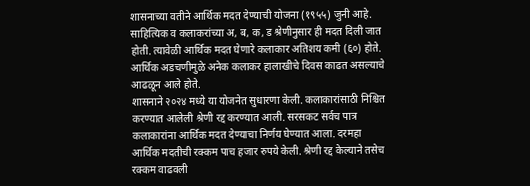शासनाच्या वतीने आर्थिक मदत देण्याची योजना (१९५५) जुनी आहे. साहित्यिक व कलाकरांच्या अ, ब, क, ड श्रेणीनुसार ही मदत दिली जात होती. त्यावेळी आर्थिक मदत घेणारे कलाकार अतिशय कमी (६०) होते. आर्थिक अडचणीमुळे अनेक कलाकर हालाखीचे दिवस काढत असल्याचे आढळून आले होते.
शासनाने २०२४ मध्ये या योजनेत सुधारणा केली. कलाकारांसाठी निश्चित करण्यात आलेली श्रेणी रद्द करण्यात आली. सरसकट सर्वच पात्र कलाकारांना आर्थिक मदत देण्याचा निर्णय घेण्यात आला. दरमहा आर्थिक मदतीची रक्कम पाच हजार रुपये केली. श्रेणी रद्द केल्याने तसेच रक्कम वाढवली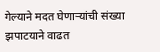गेल्याने मदत घेणाऱ्यांची संख्या झपाटयाने वाढत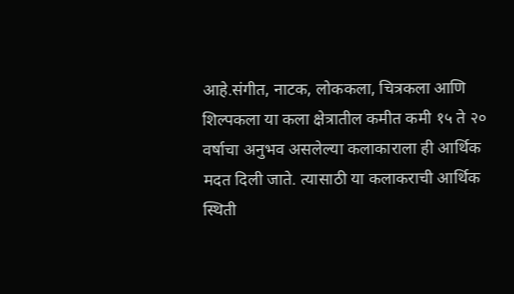आहे.संगीत, नाटक, लोककला, चित्रकला आणि शिल्पकला या कला क्षेत्रातील कमीत कमी १५ ते २० वर्षाचा अनुभव असलेल्या कलाकाराला ही आर्थिक मदत दिली जाते. त्यासाठी या कलाकराची आर्थिक स्थिती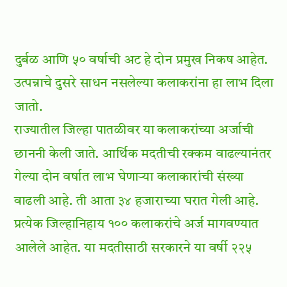दुर्बळ आणि ५० वर्षाची अट हे दोन प्रमुख निकष आहेत. उत्पन्नाचे दुसरे साधन नसलेल्या कलाकरांना हा लाभ दिला जातो.
राज्यातील जिल्हा पातळीवर या कलाकरांच्या अर्जाची छाननी केली जाते. आर्थिक मदतीची रक्कम वाढल्यानंतर गेल्या दोन वर्षात लाभ घेणाऱ्या कलाकारांची संख्या वाढली आहे. ती आता ३४ हजाराच्या घरात गेली आहे. प्रत्येक जिल्हानिहाय १०० कलाकरांचे अर्ज मागवण्यात आलेले आहेत. या मदतीसाठी सरकारने या वर्षी २२५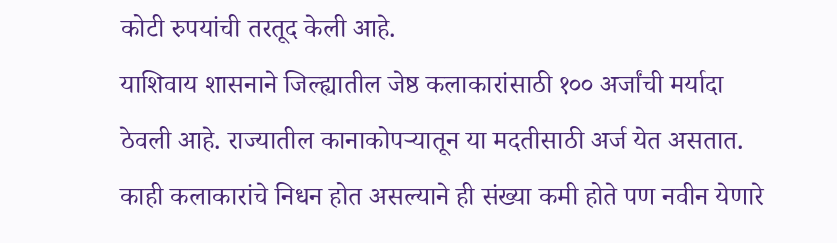कोटी रुपयांची तरतूद केली आहे.
याशिवाय शासनाने जिल्ह्यातील जेष्ठ कलाकारांसाठी १०० अर्जांची मर्यादा ठेवली आहे. राज्यातील कानाकोपऱ्यातून या मदतीसाठी अर्ज येत असतात. काही कलाकारांचे निधन होत असल्याने ही संख्या कमी होते पण नवीन येणारे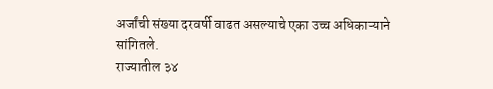अर्जांची संख्या दरवर्षी वाढत असल्याचे एका उच्च अधिकाऱ्याने सांगितले.
राज्यातील ३४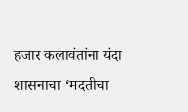हजार कलावंतांना यंदा शासनाचा ‘मदतीचा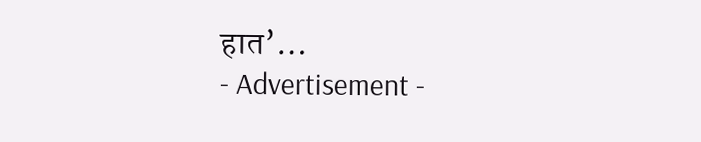हात’…
- Advertisement -